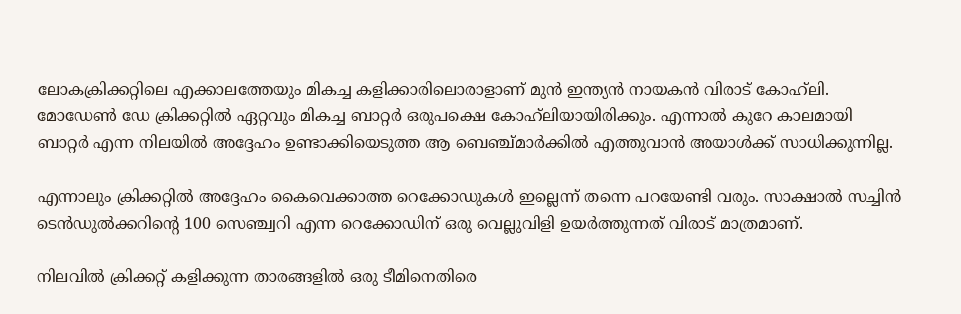ലോകക്രിക്കറ്റിലെ എക്കാലത്തേയും മികച്ച കളിക്കാരിലൊരാളാണ് മുന്‍ ഇന്ത്യന്‍ നായകന്‍ വിരാട് കോഹ്‌ലി. മോഡേണ്‍ ഡേ ക്രിക്കറ്റില്‍ ഏറ്റവും മികച്ച ബാറ്റര്‍ ഒരുപക്ഷെ കോഹ്‌ലിയായിരിക്കും. എന്നാല്‍ കുറേ കാലമായി ബാറ്റര്‍ എന്ന നിലയില്‍ അദ്ദേഹം ഉണ്ടാക്കിയെടുത്ത ആ ബെഞ്ച്മാര്‍ക്കില്‍ എത്തുവാന്‍ അയാള്‍ക്ക് സാധിക്കുന്നില്ല.

എന്നാലും ക്രിക്കറ്റില്‍ അദ്ദേഹം കൈവെക്കാത്ത റെക്കോഡുകള്‍ ഇല്ലെന്ന് തന്നെ പറയേണ്ടി വരും. സാക്ഷാല്‍ സച്ചിന്‍ ടെന്‍ഡുല്‍ക്കറിന്റെ 100 സെഞ്ച്വറി എന്ന റെക്കോഡിന് ഒരു വെല്ലുവിളി ഉയര്‍ത്തുന്നത് വിരാട് മാത്രമാണ്.

നിലവില്‍ ക്രിക്കറ്റ് കളിക്കുന്ന താരങ്ങളില്‍ ഒരു ടീമിനെതിരെ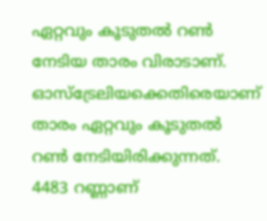ഏറ്റവും കൂടുതല്‍ റണ്‍ നേടിയ താരം വിരാടാണ്. ഓസ്‌ട്രേലിയക്കെതിരെയാണ് താരം ഏറ്റവും കൂടുതല്‍ റണ്‍ നേടിയിരിക്കുന്നത്. 4483 റണ്ണാണ്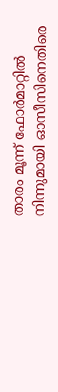താരം മൂന്ന് ഫോര്‍മാറ്റില്‍ നിന്നുമായി ഓസീസിനെതിരെ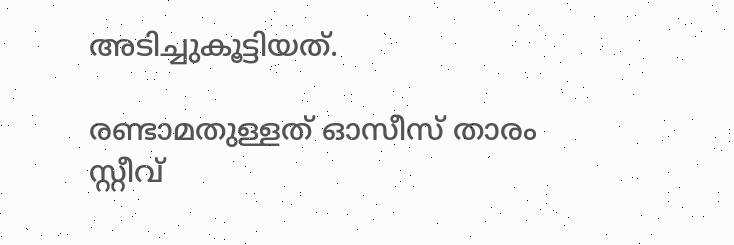അടിച്ചുകൂട്ടിയത്.

രണ്ടാമതുള്ളത് ഓസീസ് താരം സ്റ്റീവ്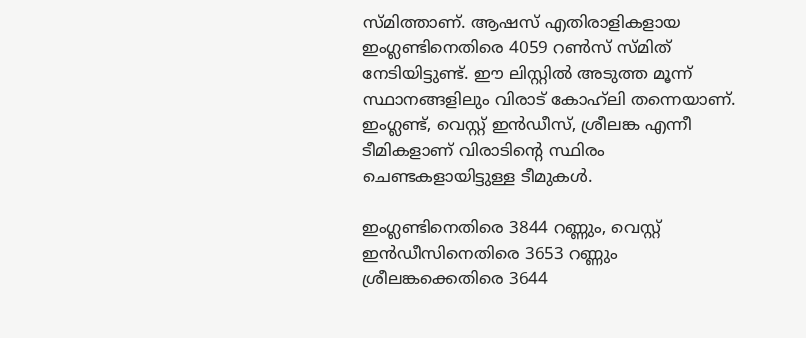സ്മിത്താണ്. ആഷസ് എതിരാളികളായ ഇംഗ്ലണ്ടിനെതിരെ 4059 റണ്‍സ് സ്മിത് നേടിയിട്ടുണ്ട്. ഈ ലിസ്റ്റില്‍ അടുത്ത മൂന്ന് സ്ഥാനങ്ങളിലും വിരാട് കോഹ്‌ലി തന്നെയാണ്. ഇംഗ്ലണ്ട്, വെസ്റ്റ് ഇന്‍ഡീസ്, ശ്രീലങ്ക എന്നീ ടീമികളാണ് വിരാടിന്റെ സ്ഥിരം ചെണ്ടകളായിട്ടുള്ള ടീമുകള്‍.

ഇംഗ്ലണ്ടിനെതിരെ 3844 റണ്ണും, വെസ്റ്റ് ഇന്‍ഡീസിനെതിരെ 3653 റണ്ണും ശ്രീലങ്കക്കെതിരെ 3644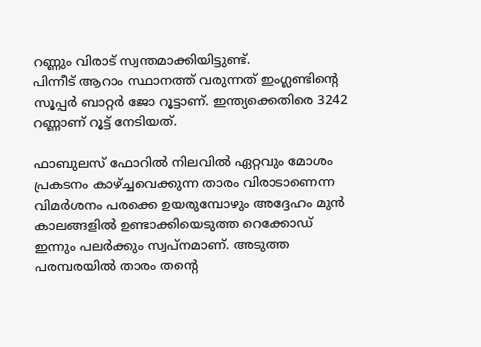റണ്ണും വിരാട് സ്വന്തമാക്കിയിട്ടുണ്ട്.
പിന്നീട് ആറാം സ്ഥാനത്ത് വരുന്നത് ഇംഗ്ലണ്ടിന്റെ സൂപ്പര്‍ ബാറ്റര്‍ ജോ റൂട്ടാണ്. ഇന്ത്യക്കെതിരെ 3242 റണ്ണാണ് റൂട്ട് നേടിയത്.

ഫാബുലസ് ഫോറില്‍ നിലവില്‍ ഏറ്റവും മോശം പ്രകടനം കാഴ്ച്ചവെക്കുന്ന താരം വിരാടാണെന്ന വിമര്‍ശനം പരക്കെ ഉയരുമ്പോഴും അദ്ദേഹം മുന്‍ കാലങ്ങളില്‍ ഉണ്ടാക്കിയെടുത്ത റെക്കോഡ് ഇന്നും പലര്‍ക്കും സ്വപ്‌നമാണ്. അടുത്ത പരമ്പരയില്‍ താരം തന്റെ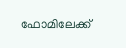ഫോമിലേക്ക്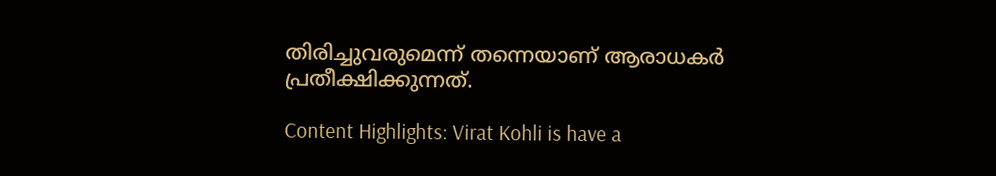തിരിച്ചുവരുമെന്ന് തന്നെയാണ് ആരാധകര്‍ പ്രതീക്ഷിക്കുന്നത്.

Content Highlights: Virat Kohli is have a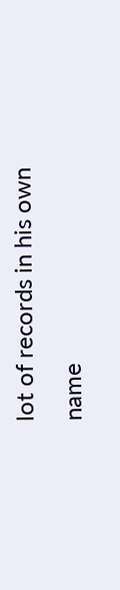lot of records in his own name